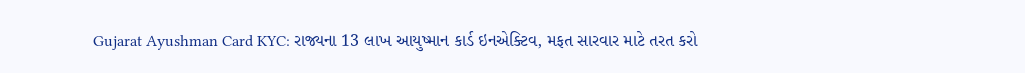Gujarat Ayushman Card KYC: રાજ્યના 13 લાખ આયુષ્માન કાર્ડ ઇનએક્ટિવ, મફત સારવાર માટે તરત કરો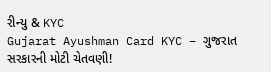રીન્યુ & KYC
Gujarat Ayushman Card KYC – ગુજરાત સરકારની મોટી ચેતવણી!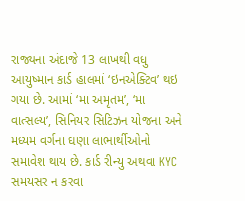રાજ્યના અંદાજે 13 લાખથી વધુ આયુષ્માન કાર્ડ હાલમાં ‘ઇનએક્ટિવ’ થઇ ગયા છે. આમાં ‘મા અમૃતમ’, ‘મા વાત્સલ્ય’, સિનિયર સિટિઝન યોજના અને મધ્યમ વર્ગના ઘણા લાભાર્થીઓનો સમાવેશ થાય છે. કાર્ડ રીન્યુ અથવા KYC સમયસર ન કરવા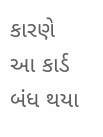કારણે આ કાર્ડ બંધ થયા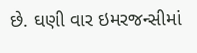છે. ઘણી વાર ઇમરજન્સીમાં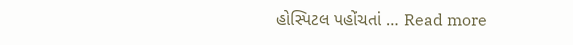હોસ્પિટલ પહોંચતાં … Read more